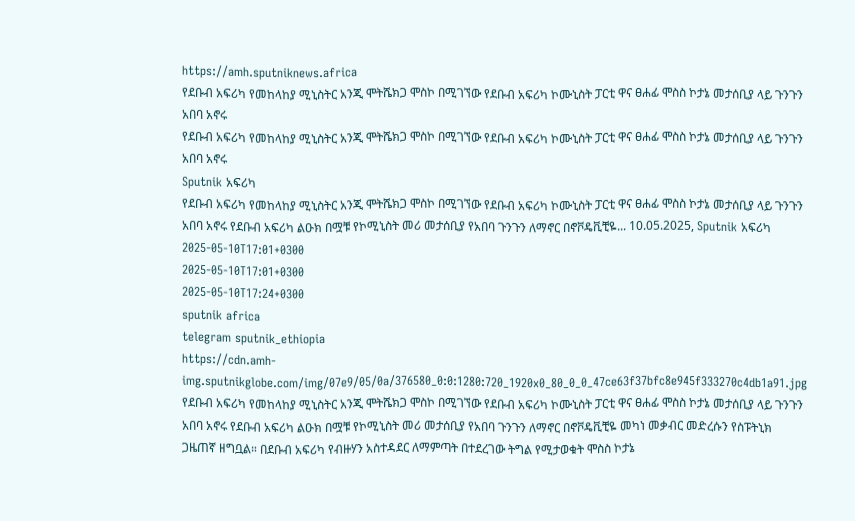https://amh.sputniknews.africa
የደቡብ አፍሪካ የመከላከያ ሚኒስትር አንጂ ሞትሼክጋ ሞስኮ በሚገኘው የደቡብ አፍሪካ ኮሙኒስት ፓርቲ ዋና ፀሐፊ ሞስስ ኮታኔ መታሰቢያ ላይ ጉንጉን አበባ አኖሩ
የደቡብ አፍሪካ የመከላከያ ሚኒስትር አንጂ ሞትሼክጋ ሞስኮ በሚገኘው የደቡብ አፍሪካ ኮሙኒስት ፓርቲ ዋና ፀሐፊ ሞስስ ኮታኔ መታሰቢያ ላይ ጉንጉን አበባ አኖሩ
Sputnik አፍሪካ
የደቡብ አፍሪካ የመከላከያ ሚኒስትር አንጂ ሞትሼክጋ ሞስኮ በሚገኘው የደቡብ አፍሪካ ኮሙኒስት ፓርቲ ዋና ፀሐፊ ሞስስ ኮታኔ መታሰቢያ ላይ ጉንጉን አበባ አኖሩ የደቡብ አፍሪካ ልዑክ በሟቹ የኮሚኒስት መሪ መታሰቢያ የአበባ ጉንጉን ለማኖር በኖቮዴቪቺዬ... 10.05.2025, Sputnik አፍሪካ
2025-05-10T17:01+0300
2025-05-10T17:01+0300
2025-05-10T17:24+0300
sputnik africa
telegram sputnik_ethiopia
https://cdn.amh-img.sputnikglobe.com/img/07e9/05/0a/376580_0:0:1280:720_1920x0_80_0_0_47ce63f37bfc8e945f333270c4db1a91.jpg
የደቡብ አፍሪካ የመከላከያ ሚኒስትር አንጂ ሞትሼክጋ ሞስኮ በሚገኘው የደቡብ አፍሪካ ኮሙኒስት ፓርቲ ዋና ፀሐፊ ሞስስ ኮታኔ መታሰቢያ ላይ ጉንጉን አበባ አኖሩ የደቡብ አፍሪካ ልዑክ በሟቹ የኮሚኒስት መሪ መታሰቢያ የአበባ ጉንጉን ለማኖር በኖቮዴቪቺዬ መካነ መቃብር መድረሱን የስፑትኒክ ጋዜጠኛ ዘግቧል። በደቡብ አፍሪካ የብዙሃን አስተዳደር ለማምጣት በተደረገው ትግል የሚታወቁት ሞስስ ኮታኔ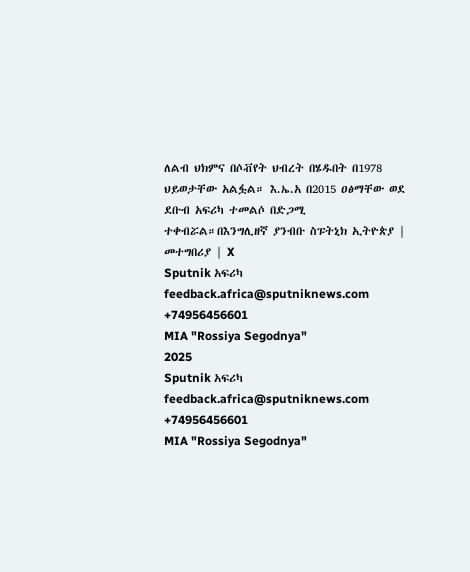ለልብ ህክምና በሶቭየት ህብረት በሄዱበት በ1978 ህይወታቸው አልፏል። እ.ኤ.አ በ2015 ዐፅማቸው ወደ ደቡብ አፍሪካ ተመልሶ በድጋሚ ተቀብሯል።በእንግሊዘኛ ያንብቡ ስፑትኒክ ኢትዮጵያ | መተግበሪያ | X
Sputnik አፍሪካ
feedback.africa@sputniknews.com
+74956456601
MIA "Rossiya Segodnya"
2025
Sputnik አፍሪካ
feedback.africa@sputniknews.com
+74956456601
MIA "Rossiya Segodnya"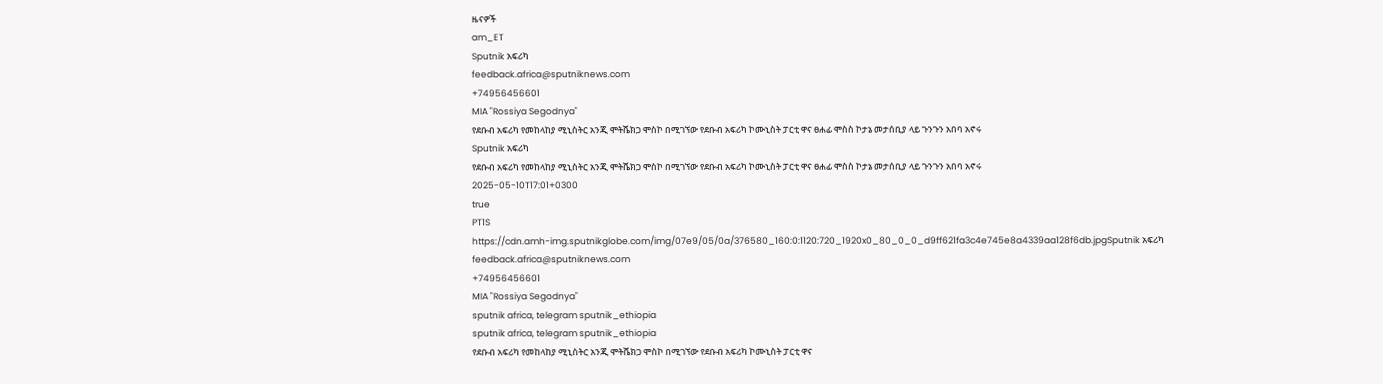ዜናዎች
am_ET
Sputnik አፍሪካ
feedback.africa@sputniknews.com
+74956456601
MIA "Rossiya Segodnya"
የደቡብ አፍሪካ የመከላከያ ሚኒስትር አንጂ ሞትሼክጋ ሞስኮ በሚገኘው የደቡብ አፍሪካ ኮሙኒስት ፓርቲ ዋና ፀሐፊ ሞስስ ኮታኔ መታሰቢያ ላይ ጉንጉን አበባ አኖሩ
Sputnik አፍሪካ
የደቡብ አፍሪካ የመከላከያ ሚኒስትር አንጂ ሞትሼክጋ ሞስኮ በሚገኘው የደቡብ አፍሪካ ኮሙኒስት ፓርቲ ዋና ፀሐፊ ሞስስ ኮታኔ መታሰቢያ ላይ ጉንጉን አበባ አኖሩ
2025-05-10T17:01+0300
true
PT1S
https://cdn.amh-img.sputnikglobe.com/img/07e9/05/0a/376580_160:0:1120:720_1920x0_80_0_0_d9ff621fa3c4e745e8a4339aa128f6db.jpgSputnik አፍሪካ
feedback.africa@sputniknews.com
+74956456601
MIA "Rossiya Segodnya"
sputnik africa, telegram sputnik_ethiopia
sputnik africa, telegram sputnik_ethiopia
የደቡብ አፍሪካ የመከላከያ ሚኒስትር አንጂ ሞትሼክጋ ሞስኮ በሚገኘው የደቡብ አፍሪካ ኮሙኒስት ፓርቲ ዋና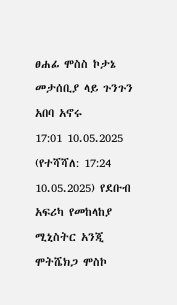ፀሐፊ ሞስስ ኮታኔ መታሰቢያ ላይ ጉንጉን አበባ አኖሩ
17:01 10.05.2025 (የተሻሻለ: 17:24 10.05.2025) የደቡብ አፍሪካ የመከላከያ ሚኒስትር አንጂ ሞትሼክጋ ሞስኮ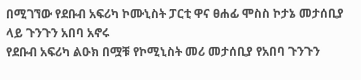በሚገኘው የደቡብ አፍሪካ ኮሙኒስት ፓርቲ ዋና ፀሐፊ ሞስስ ኮታኔ መታሰቢያ ላይ ጉንጉን አበባ አኖሩ
የደቡብ አፍሪካ ልዑክ በሟቹ የኮሚኒስት መሪ መታሰቢያ የአበባ ጉንጉን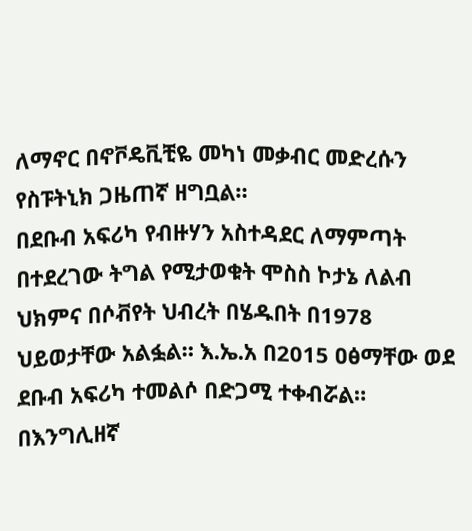ለማኖር በኖቮዴቪቺዬ መካነ መቃብር መድረሱን የስፑትኒክ ጋዜጠኛ ዘግቧል።
በደቡብ አፍሪካ የብዙሃን አስተዳደር ለማምጣት በተደረገው ትግል የሚታወቁት ሞስስ ኮታኔ ለልብ ህክምና በሶቭየት ህብረት በሄዱበት በ1978 ህይወታቸው አልፏል። እ.ኤ.አ በ2015 ዐፅማቸው ወደ ደቡብ አፍሪካ ተመልሶ በድጋሚ ተቀብሯል።
በእንግሊዘኛ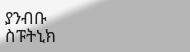ያንብቡ
ስፑትኒክ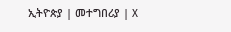ኢትዮጵያ | መተግበሪያ | X